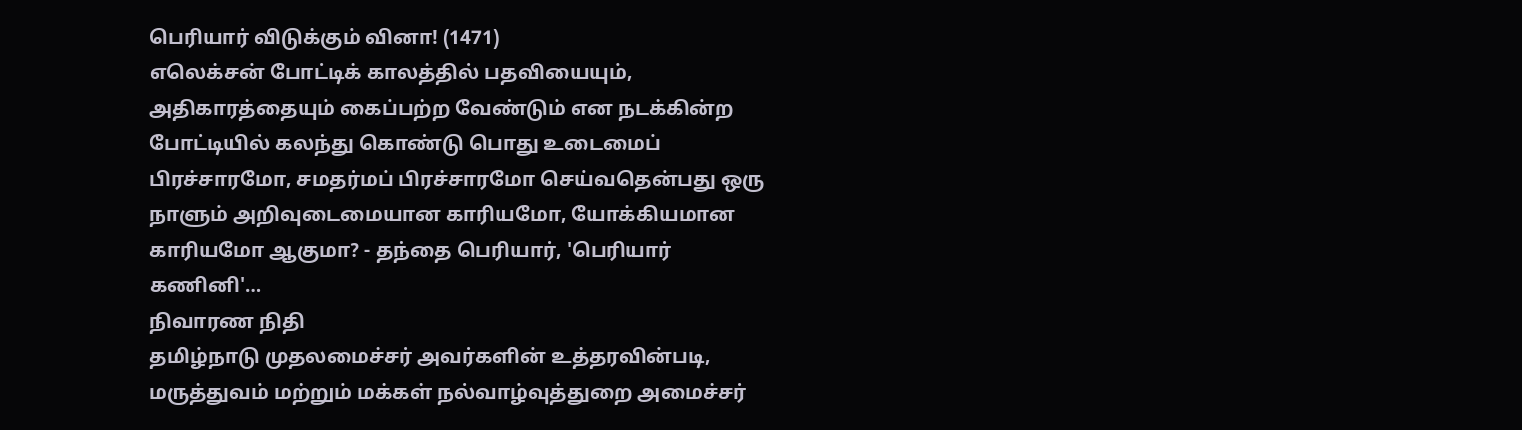பெரியார் விடுக்கும் வினா! (1471)
எலெக்சன் போட்டிக் காலத்தில் பதவியையும், அதிகாரத்தையும் கைப்பற்ற வேண்டும் என நடக்கின்ற போட்டியில் கலந்து கொண்டு பொது உடைமைப் பிரச்சாரமோ, சமதர்மப் பிரச்சாரமோ செய்வதென்பது ஒரு நாளும் அறிவுடைமையான காரியமோ, யோக்கியமான காரியமோ ஆகுமா? - தந்தை பெரியார், 'பெரியார் கணினி'…
நிவாரண நிதி
தமிழ்நாடு முதலமைச்சர் அவர்களின் உத்தரவின்படி, மருத்துவம் மற்றும் மக்கள் நல்வாழ்வுத்துறை அமைச்சர்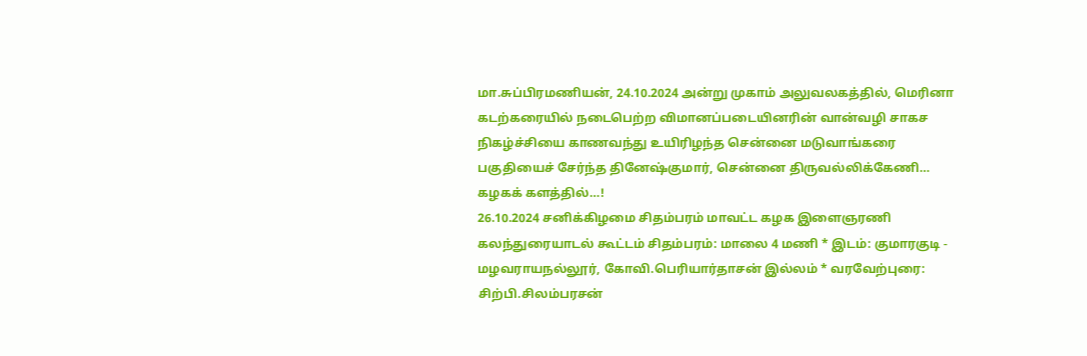மா.சுப்பிரமணியன், 24.10.2024 அன்று முகாம் அலுவலகத்தில், மெரினா கடற்கரையில் நடைபெற்ற விமானப்படையினரின் வான்வழி சாகச நிகழ்ச்சியை காணவந்து உயிரிழந்த சென்னை மடுவாங்கரை பகுதியைச் சேர்ந்த தினேஷ்குமார், சென்னை திருவல்லிக்கேணி…
கழகக் களத்தில்…!
26.10.2024 சனிக்கிழமை சிதம்பரம் மாவட்ட கழக இளைஞரணி கலந்துரையாடல் கூட்டம் சிதம்பரம்: மாலை 4 மணி * இடம்: குமாரகுடி - மழவராயநல்லூர், கோவி.பெரியார்தாசன் இல்லம் * வரவேற்புரை: சிற்பி.சிலம்பரசன்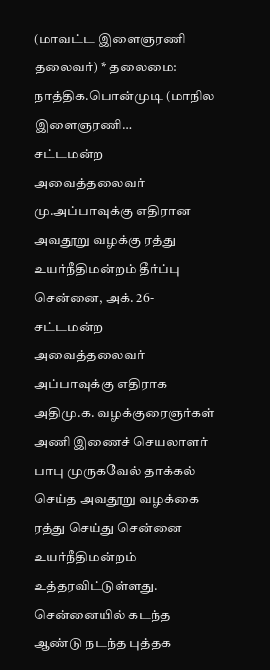(மாவட்ட இளைஞரணி தலைவர்) * தலைமை: நாத்திக.பொன்முடி (மாநில இளைஞரணி…
சட்டமன்ற அவைத்தலைவர் மு.அப்பாவுக்கு எதிரான அவதூறு வழக்கு ரத்து உயர்நீதிமன்றம் தீர்ப்பு
சென்னை, அக். 26- சட்டமன்ற அவைத்தலைவர் அப்பாவுக்கு எதிராக அதிமு.க. வழக்குரைஞர்கள் அணி இணைச் செயலாளர் பாபு முருகவேல் தாக்கல் செய்த அவதூறு வழக்கை ரத்து செய்து சென்னை உயர்நீதிமன்றம் உத்தரவிட்டுள்ளது. சென்னையில் கடந்த ஆண்டு நடந்த புத்தக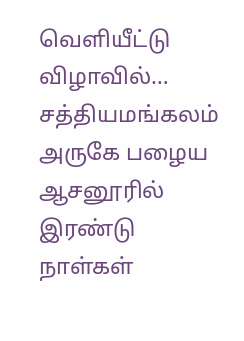வெளியீட்டு விழாவில்…
சத்தியமங்கலம் அருகே பழைய ஆசனூரில் இரண்டு நாள்கள்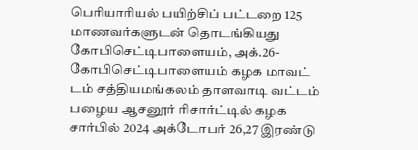பெரியாரியல் பயிற்சிப் பட்டறை 125 மாணவர்களுடன் தொடங்கியது
கோபிசெட்டிபாளையம், அக்.26- கோபிசெட்டிபாளையம் கழக மாவட் டம் சத்தியமங்கலம் தாளவாடி வட்டம் பழைய ஆசனூர் ரிசார்ட்டில் கழக சார்பில் 2024 அக்டோபர் 26,27 இரண்டு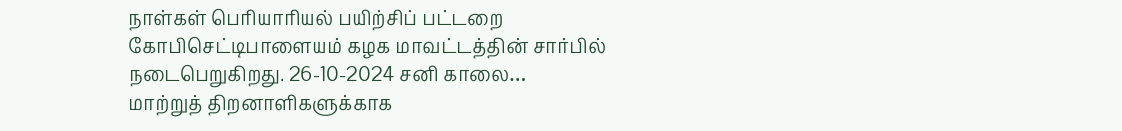நாள்கள் பெரியாரியல் பயிற்சிப் பட்டறை கோபிசெட்டிபாளையம் கழக மாவட்டத்தின் சார்பில் நடைபெறுகிறது. 26-10-2024 சனி காலை…
மாற்றுத் திறனாளிகளுக்காக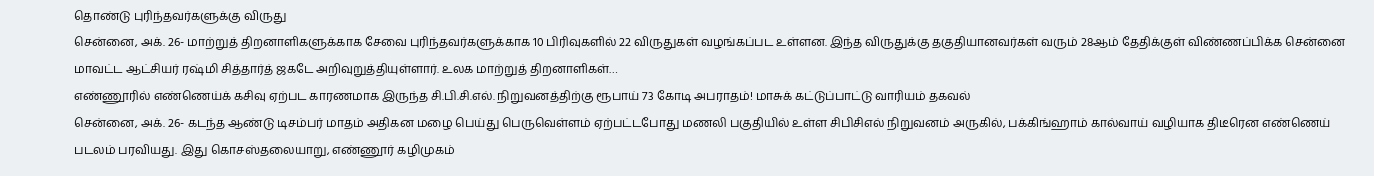தொண்டு புரிந்தவர்களுக்கு விருது
சென்னை, அக். 26- மாற்றுத் திறனாளிகளுக்காக சேவை புரிந்தவர்களுக்காக 10 பிரிவுகளில் 22 விருதுகள் வழங்கப்பட உள்ளன. இந்த விருதுக்கு தகுதியானவர்கள் வரும் 28ஆம் தேதிக்குள் விண்ணப்பிக்க சென்னை மாவட்ட ஆட்சியர் ரஷ்மி சித்தார்த் ஜகடே அறிவுறுத்தியுள்ளார். உலக மாற்றுத் திறனாளிகள்…
எண்ணூரில் எண்ணெய்க் கசிவு ஏற்பட காரணமாக இருந்த சி.பி.சி.எல். நிறுவனத்திற்கு ரூபாய் 73 கோடி அபராதம்! மாசுக் கட்டுப்பாட்டு வாரியம் தகவல்
சென்னை, அக். 26- கடந்த ஆண்டு டிசம்பர் மாதம் அதிகன மழை பெய்து பெருவெள்ளம் ஏற்பட்டபோது மணலி பகுதியில் உள்ள சிபிசிஎல் நிறுவனம் அருகில், பக்கிங்ஹாம் கால்வாய் வழியாக திடீரென எண்ணெய் படலம் பரவியது. இது கொசஸ்தலையாறு, எண்ணூர் கழிமுகம்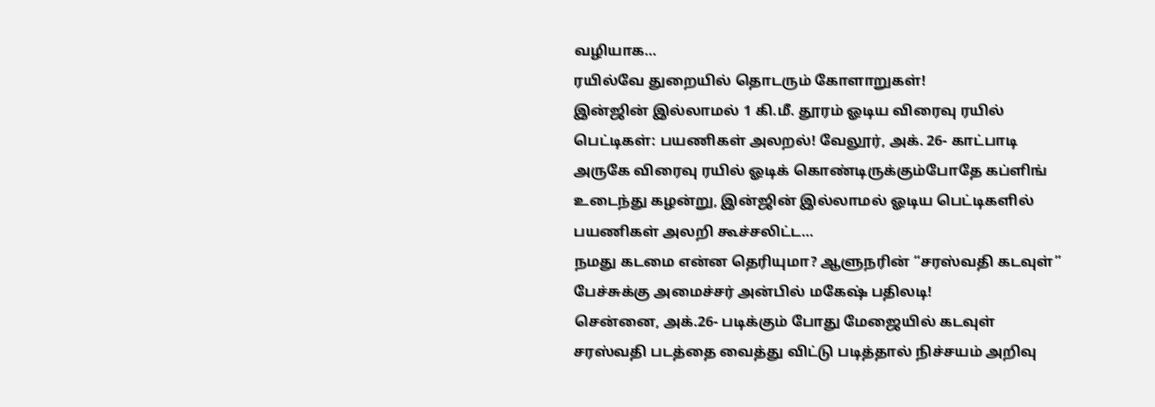வழியாக…
ரயில்வே துறையில் தொடரும் கோளாறுகள்!
இன்ஜின் இல்லாமல் 1 கி.மீ. தூரம் ஓடிய விரைவு ரயில் பெட்டிகள்: பயணிகள் அலறல்! வேலூர், அக். 26- காட்பாடி அருகே விரைவு ரயில் ஓடிக் கொண்டிருக்கும்போதே கப்ளிங் உடைந்து கழன்று, இன்ஜின் இல்லாமல் ஓடிய பெட்டிகளில் பயணிகள் அலறி கூச்சலிட்ட…
நமது கடமை என்ன தெரியுமா? ஆளுநரின் “சரஸ்வதி கடவுள்” பேச்சுக்கு அமைச்சர் அன்பில் மகேஷ் பதிலடி!
சென்னை, அக்.26- படிக்கும் போது மேஜையில் கடவுள் சரஸ்வதி படத்தை வைத்து விட்டு படித்தால் நிச்சயம் அறிவு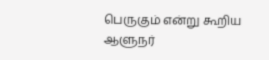பெருகும் என்று கூறிய ஆளுநர்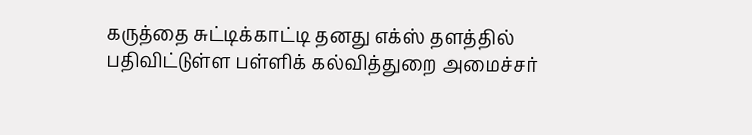கருத்தை சுட்டிக்காட்டி தனது எக்ஸ் தளத்தில் பதிவிட்டுள்ள பள்ளிக் கல்வித்துறை அமைச்சர்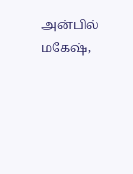அன்பில் மகேஷ்,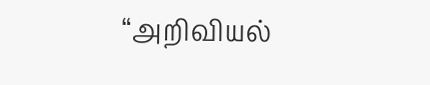“அறிவியல்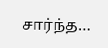சார்ந்த…